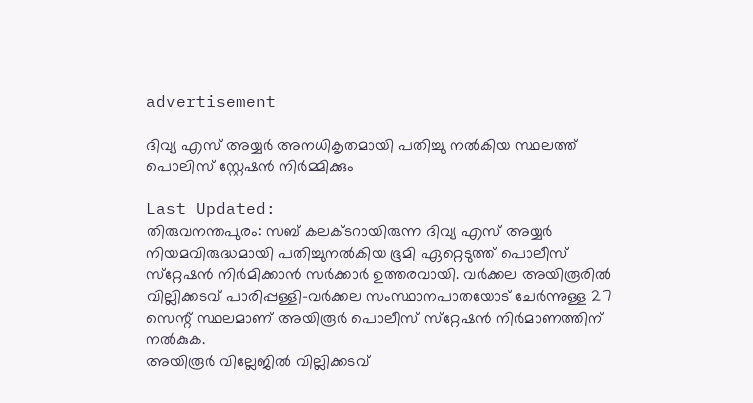advertisement

ദിവ്യ എസ് അയ്യര്‍ അനധികൃതമായി പതിച്ചു നല്‍കിയ സ്ഥലത്ത് പൊലിസ് സ്റ്റേഷന്‍ നിർമ്മിക്കും

Last Updated:
തിരുവനന്തപുരം: സബ് കലക്ടറായിരുന്ന ദിവ്യ എസ് അയ്യര്‍ നിയമവിരുദ്ധമായി പതിച്ചുനൽകിയ ഭൂമി ഏറ്റെടുത്ത് പൊലീസ് സ്‌റ്റേഷന്‍ നിർമിക്കാൻ സര്‍ക്കാര്‍ ഉത്തരവായി. വര്‍ക്കല അയിരൂരില്‍ വില്ലിക്കടവ് പാരിപ്പള്ളി-വര്‍ക്കല സംസ്ഥാനപാതയോട് ചേര്‍ന്നുള്ള 27 സെന്റ് സ്ഥലമാണ് അയിരൂര്‍ പൊലീസ് സ്‌റ്റേഷന്‍ നിര്‍മാണത്തിന് നല്‍കുക.
അയിരൂര്‍ വില്ലേജില്‍ വില്ലിക്കടവ്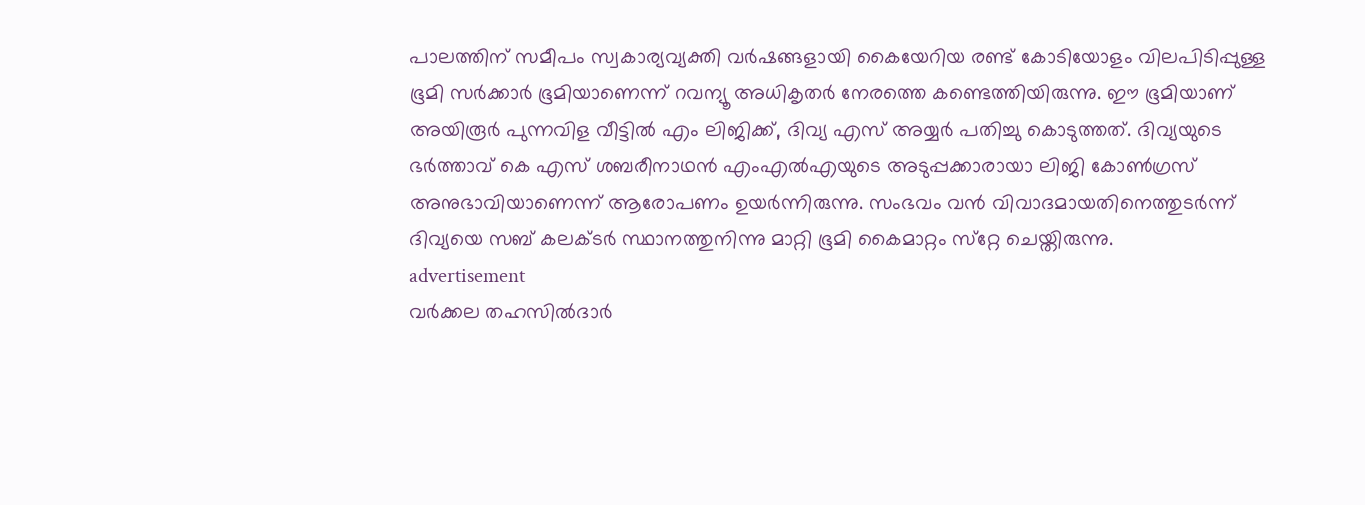പാലത്തിന് സമീപം സ്വകാര്യവ്യക്തി വര്‍ഷങ്ങളായി കൈയേറിയ രണ്ട് കോടിയോളം വിലപിടിപ്പുള്ള ഭൂമി സര്‍ക്കാര്‍ ഭൂമിയാണെന്ന് റവന്യൂ അധികൃതര്‍ നേരത്തെ കണ്ടെത്തിയിരുന്നു. ഈ ഭൂമിയാണ് അയിരൂര്‍ പുന്നവിള വീട്ടില്‍ എം ലിജിക്ക്, ദിവ്യ എസ് അയ്യര്‍ പതിച്ചു കൊടുത്തത്. ദിവ്യയുടെ ഭര്‍ത്താവ് കെ എസ് ശബരീനാഥന്‍ എംഎല്‍എയുടെ അടുപ്പക്കാരായാ ലിജി കോൺഗ്രസ് അനുഭാവിയാണെന്ന് ആരോപണം ഉയർന്നിരുന്നു. സംഭവം വന്‍ വിവാദമായതിനെത്തുടര്‍ന്ന് ദിവ്യയെ സബ് കലക്ടര്‍ സ്ഥാനത്തുനിന്നു മാറ്റി ഭൂമി കൈമാറ്റം സ്‌റ്റേ ചെയ്തിരുന്നു.
advertisement
വര്‍ക്കല തഹസില്‍ദാര്‍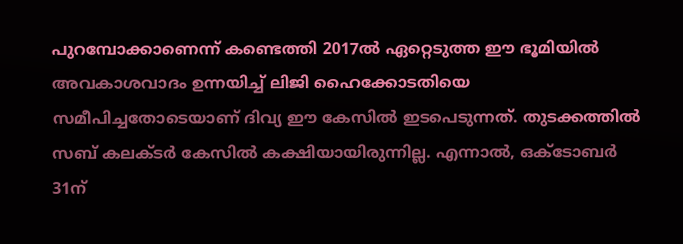പുറമ്പോക്കാണെന്ന് കണ്ടെത്തി 2017ല്‍ ഏറ്റെടുത്ത ഈ ഭൂമിയില്‍ അവകാശവാദം ഉന്നയിച്ച് ലിജി ഹൈക്കോടതിയെ സമീപിച്ചതോടെയാണ് ദിവ്യ ഈ കേസില്‍ ഇടപെടുന്നത്. തുടക്കത്തില്‍ സബ് കലക്ടര്‍ കേസില്‍ കക്ഷിയായിരുന്നില്ല. എന്നാല്‍, ഒക്‌ടോബര്‍ 31ന്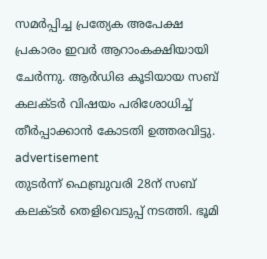സമര്‍പ്പിച്ച പ്രത്യേക അപേക്ഷ പ്രകാരം ഇവര്‍ ആറാംകക്ഷിയായി ചേര്‍ന്നു. ആര്‍ഡിഒ കൂടിയായ സബ് കലക്ടര്‍ വിഷയം പരിശോധിച്ച് തീര്‍പ്പാക്കാന്‍ കോടതി ഉത്തരവിട്ടു.
advertisement
തുടര്‍ന്ന് ഫെബ്രുവരി 28ന് സബ് കലക്ടര്‍ തെളിവെടുപ്പ് നടത്തി. ഭൂമി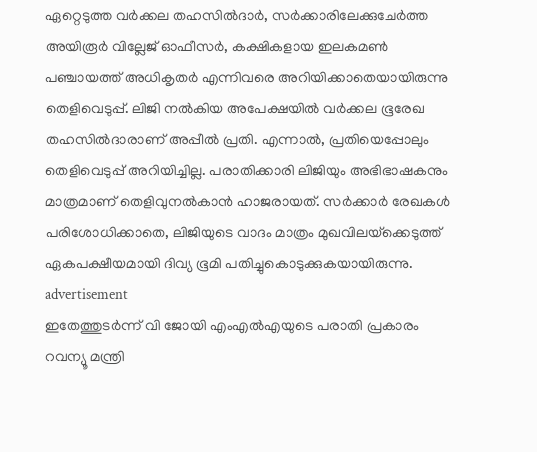ഏറ്റെടുത്ത വര്‍ക്കല തഹസില്‍ദാര്‍, സര്‍ക്കാരിലേക്കുചേര്‍ത്ത അയിരൂര്‍ വില്ലേജ് ഓഫീസര്‍, കക്ഷികളായ ഇലകമണ്‍ പഞ്ചായത്ത് അധികൃതര്‍ എന്നിവരെ അറിയിക്കാതെയായിരുന്നു തെളിവെടുപ്പ്. ലിജി നല്‍കിയ അപേക്ഷയില്‍ വര്‍ക്കല ഭൂരേഖ തഹസില്‍ദാരാണ് അപ്പീല്‍ പ്രതി. എന്നാല്‍, പ്രതിയെപ്പോലും തെളിവെടുപ്പ് അറിയിച്ചില്ല. പരാതിക്കാരി ലിജിയും അഭിഭാഷകനും മാത്രമാണ് തെളിവുനല്‍കാന്‍ ഹാജരായത്. സര്‍ക്കാര്‍ രേഖകള്‍ പരിശോധിക്കാതെ, ലിജിയുടെ വാദം മാത്രം മുഖവിലയ്‌ക്കെടുത്ത് ഏകപക്ഷീയമായി ദിവ്യ ഭൂമി പതിച്ചുകൊടുക്കുകയായിരുന്നു.
advertisement
ഇതേത്തുടര്‍ന്ന് വി ജോയി എംഎല്‍എയുടെ പരാതി പ്രകാരം റവന്യൂ മന്ത്രി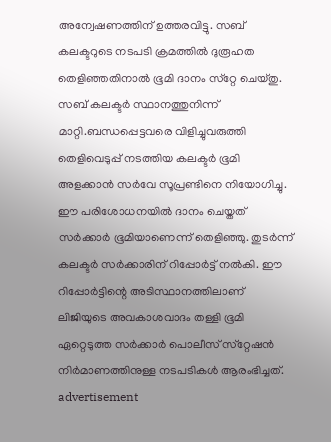അന്വേഷണത്തിന് ഉത്തരവിട്ടു. സബ് കലക്ടറുടെ നടപടി ക്രമത്തില്‍ ദുരൂഹത തെളിഞ്ഞതിനാല്‍ ഭൂമി ദാനം സ്‌റ്റേ ചെയ്തു. സബ് കലക്ടര്‍ സ്ഥാനത്തുനിന്ന് മാറ്റി.ബന്ധപ്പെട്ടവരെ വിളിച്ചുവരുത്തി തെളിവെടുപ്പ് നടത്തിയ കലക്ടര്‍ ഭൂമി അളക്കാന്‍ സര്‍വേ സൂപ്രണ്ടിനെ നിയോഗിച്ചു. ഈ പരിശോധനയില്‍ ദാനം ചെയ്തത് സര്‍ക്കാര്‍ ഭൂമിയാണെന്ന് തെളിഞ്ഞു. തുടര്‍ന്ന് കലക്ടര്‍ സര്‍ക്കാരിന് റിപ്പോര്‍ട്ട് നല്‍കി. ഈ റിപ്പോര്‍ട്ടിന്റെ അടിസ്ഥാനത്തിലാണ് ലിജിയുടെ അവകാശവാദം തള്ളി ഭൂമി ഏറ്റെടുത്ത സര്‍ക്കാര്‍ പൊലീസ് സ്‌റ്റേഷന്‍ നിര്‍മാണത്തിനുള്ള നടപടികള്‍ ആരംഭിച്ചത്.
advertisement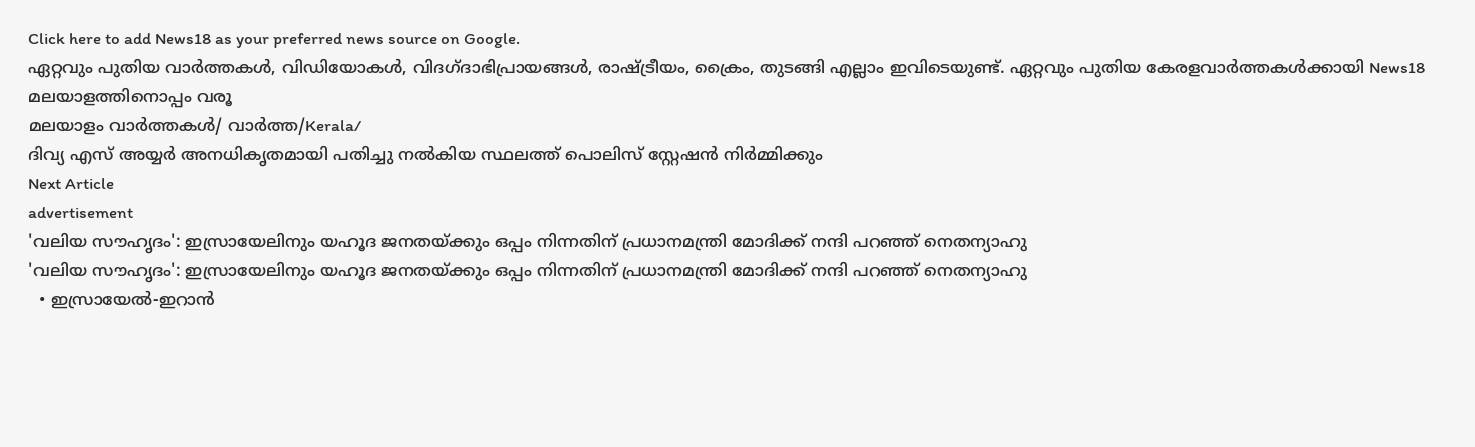Click here to add News18 as your preferred news source on Google.
ഏറ്റവും പുതിയ വാർത്തകൾ, വിഡിയോകൾ, വിദഗ്ദാഭിപ്രായങ്ങൾ, രാഷ്ട്രീയം, ക്രൈം, തുടങ്ങി എല്ലാം ഇവിടെയുണ്ട്. ഏറ്റവും പുതിയ കേരളവാർത്തകൾക്കായി News18 മലയാളത്തിനൊപ്പം വരൂ
മലയാളം വാർത്തകൾ/ വാർത്ത/Kerala/
ദിവ്യ എസ് അയ്യര്‍ അനധികൃതമായി പതിച്ചു നല്‍കിയ സ്ഥലത്ത് പൊലിസ് സ്റ്റേഷന്‍ നിർമ്മിക്കും
Next Article
advertisement
'വലിയ സൗഹൃദം': ഇസ്രായേലിനും യഹൂദ ജനതയ്ക്കും ഒപ്പം നിന്നതിന് പ്രധാനമന്ത്രി മോദിക്ക് നന്ദി പറഞ്ഞ് നെതന്യാഹു
'വലിയ സൗഹൃദം': ഇസ്രായേലിനും യഹൂദ ജനതയ്ക്കും ഒപ്പം നിന്നതിന് പ്രധാനമന്ത്രി മോദിക്ക് നന്ദി പറഞ്ഞ് നെതന്യാഹു
  • ഇസ്രായേൽ-ഇറാൻ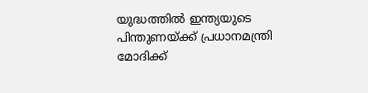യുദ്ധത്തിൽ ഇന്ത്യയുടെ പിന്തുണയ്ക്ക് പ്രധാനമന്ത്രി മോദിക്ക്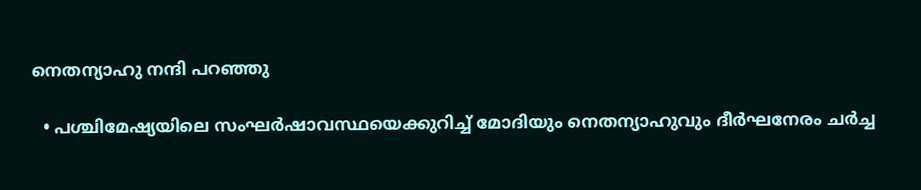നെതന്യാഹു നന്ദി പറഞ്ഞു

  • പശ്ചിമേഷ്യയിലെ സംഘർഷാവസ്ഥയെക്കുറിച്ച് മോദിയും നെതന്യാഹുവും ദീർഘനേരം ചർച്ച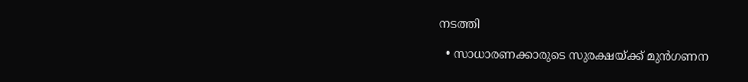നടത്തി

  • സാധാരണക്കാരുടെ സുരക്ഷയ്ക്ക് മുൻഗണന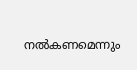നൽകണമെന്നും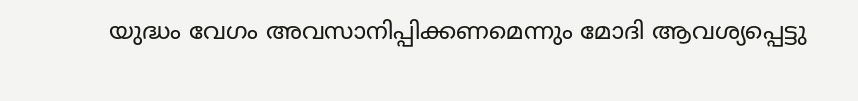യുദ്ധം വേഗം അവസാനിപ്പിക്കണമെന്നും മോദി ആവശ്യപ്പെട്ടു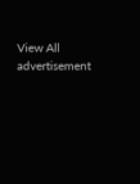View All
advertisement